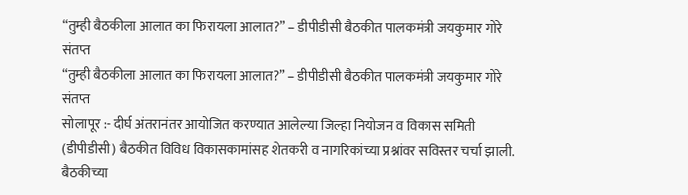“तुम्ही बैठकीला आलात का फिरायला आलात?” – डीपीडीसी बैठकीत पालकमंत्री जयकुमार गोरे संतप्त
“तुम्ही बैठकीला आलात का फिरायला आलात?” – डीपीडीसी बैठकीत पालकमंत्री जयकुमार गोरे संतप्त
सोलापूर :- दीर्घ अंतरानंतर आयोजित करण्यात आलेल्या जिल्हा नियोजन व विकास समिती (डीपीडीसी) बैठकीत विविध विकासकामांसह शेतकरी व नागरिकांच्या प्रश्नांवर सविस्तर चर्चा झाली. बैठकीच्या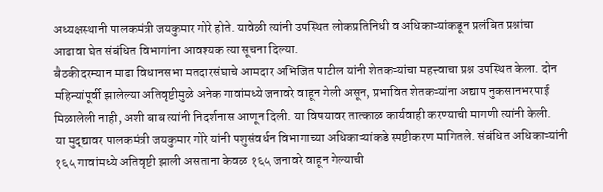अध्यक्षस्थानी पालकमंत्री जयकुमार गोरे होते. यावेळी त्यांनी उपस्थित लोकप्रतिनिधी व अधिकाऱ्यांकडून प्रलंबित प्रश्नांचा आढावा घेत संबंधित विभागांना आवश्यक त्या सूचना दिल्या.
बैठकीदरम्यान माढा विधानसभा मतदारसंघाचे आमदार अभिजित पाटील यांनी शेतकऱ्यांचा महत्त्वाचा प्रश्न उपस्थित केला. दोन महिन्यांपूर्वी झालेल्या अतिवृष्टीमुळे अनेक गावांमध्ये जनावरे वाहून गेली असून, प्रभावित शेतकऱ्यांना अद्याप नुकसानभरपाई मिळालेली नाही, अशी बाब त्यांनी निदर्शनास आणून दिली. या विषयावर तात्काळ कार्यवाही करण्याची मागणी त्यांनी केली.
या मुद्द्यावर पालकमंत्री जयकुमार गोरे यांनी पशुसंवर्धन विभागाच्या अधिकाऱ्यांकडे स्पष्टीकरण मागितले. संबंधित अधिकाऱ्यांनी १६५ गावांमध्ये अतिवृष्टी झाली असताना केवळ १६५ जनावरे वाहून गेल्याची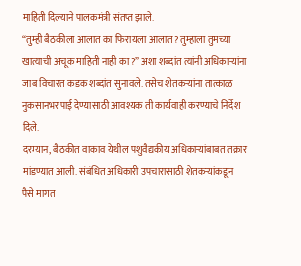माहिती दिल्याने पालकमंत्री संतप्त झाले.
“तुम्ही बैठकीला आलात का फिरायला आलात? तुम्हाला तुमच्या खात्याची अचूक माहिती नाही का?” अशा शब्दांत त्यांनी अधिकाऱ्यांना जाब विचारत कडक शब्दांत सुनावले. तसेच शेतकऱ्यांना तात्काळ नुकसानभरपाई देण्यासाठी आवश्यक ती कार्यवाही करण्याचे निर्देश दिले.
दरम्यान, बैठकीत वाकाव येथील पशुवैद्यकीय अधिकाऱ्यांबाबत तक्रार मांडण्यात आली. संबंधित अधिकारी उपचारासाठी शेतकऱ्यांकडून पैसे मागत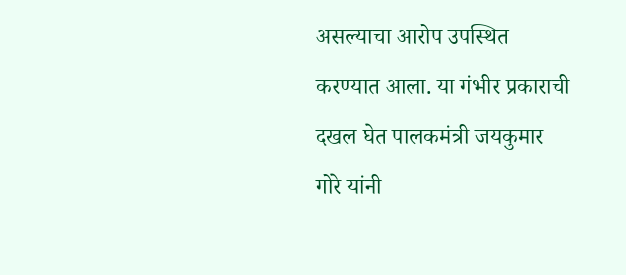असल्याचा आरोप उपस्थित करण्यात आला. या गंभीर प्रकाराची दखल घेत पालकमंत्री जयकुमार गोरे यांनी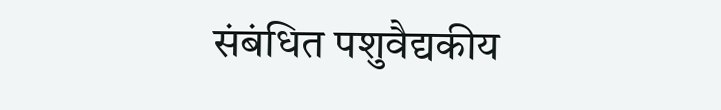संबंधित पशुवैद्यकीय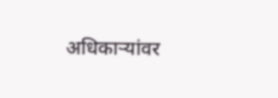अधिकाऱ्यांवर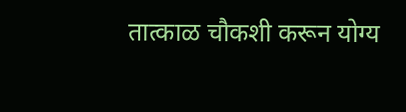तात्काळ चौकशी करून योग्य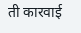ती कारवाई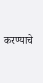करण्याचे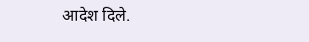आदेश दिले.